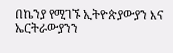በኬንያ የሚገኙ ኢትዮጵያውያን እና ኤርትራውያንን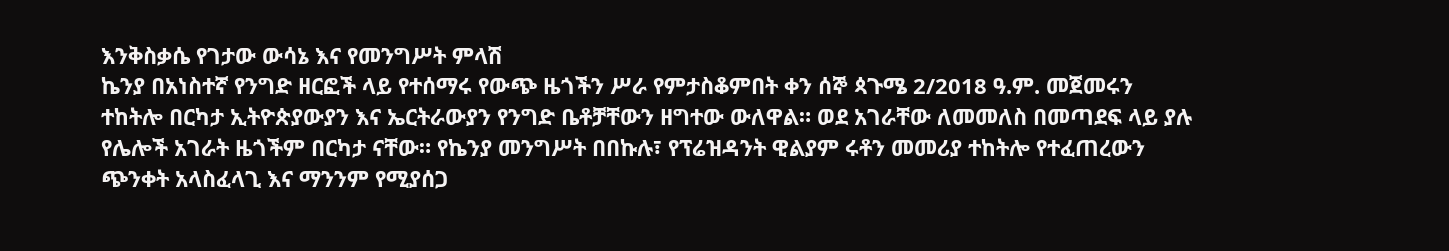እንቅስቃሴ የገታው ውሳኔ እና የመንግሥት ምላሽ
ኬንያ በአነስተኛ የንግድ ዘርፎች ላይ የተሰማሩ የውጭ ዜጎችን ሥራ የምታስቆምበት ቀን ሰኞ ጳጉሜ 2/2018 ዓ.ም. መጀመሩን ተከትሎ በርካታ ኢትዮጵያውያን እና ኤርትራውያን የንግድ ቤቶቻቸውን ዘግተው ውለዋል። ወደ አገራቸው ለመመለስ በመጣደፍ ላይ ያሉ የሌሎች አገራት ዜጎችም በርካታ ናቸው። የኬንያ መንግሥት በበኩሉ፣ የፕሬዝዳንት ዊልያም ሩቶን መመሪያ ተከትሎ የተፈጠረውን ጭንቀት አላስፈላጊ እና ማንንም የሚያሰጋ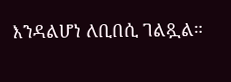እንዳልሆነ ለቢበሲ ገልጿል።